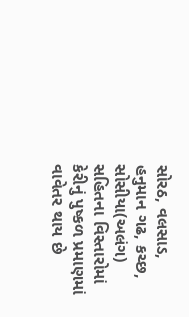સોરઠ, વલસાડ, હનુમાન ગઢ, કચ્છ, સોસીયા(અલંગ) સહિતના વિસ્તારોમાં કેરીનું પુષ્કળ પ્રમાણમાં વાવેતર થાય છે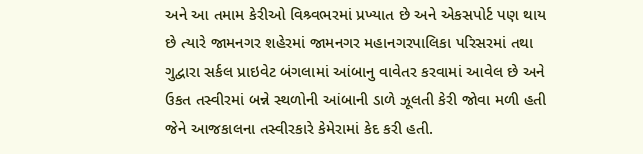અને આ તમામ કેરીઓ વિશ્ર્વભરમાં પ્રખ્યાત છે અને એકસપોર્ટ પણ થાય છે ત્યારે જામનગર શહેરમાં જામનગર મહાનગરપાલિકા પરિસરમાં તથા ગુદ્વારા સર્કલ પ્રાઇવેટ બંગલામાં આંબાનુ વાવેતર કરવામાં આવેલ છે અને ઉકત તસ્વીરમાં બન્ને સ્થળોની આંબાની ડાળે ઝૂલતી કેરી જોવા મળી હતી જેને આજકાલના તસ્વીરકારે કેમેરામાં કેદ કરી હતી.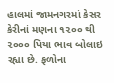હાલમાં જામનગરમાં કેસર કેરીનાં મણના ૧૨૦૦ થી ૨૦૦૦ પિયા ભાવ બોલાઇ રહ્યા છે. ફળોના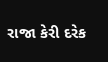રાજા કેરી દરેક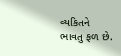વ્યકિતને ભાવતુ ફળ છે.